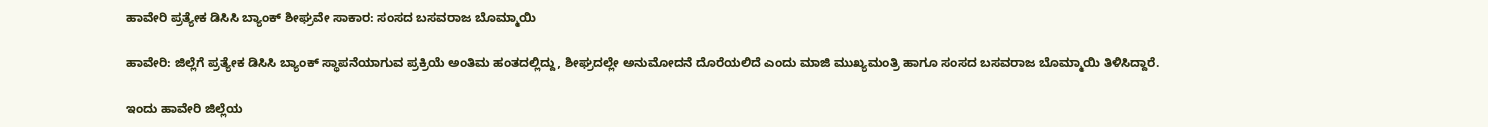ಹಾವೇರಿ ಪ್ರತ್ಯೇಕ ಡಿಸಿಸಿ ಬ್ಯಾಂಕ್‌ ಶೀಘ್ರವೇ ಸಾಕಾರ: ಸಂಸದ ಬಸವರಾಜ ಬೊಮ್ಮಾಯಿ

ಹಾವೇರಿ: ಜಿಲ್ಲೆಗೆ ಪ್ರತ್ಯೇಕ ಡಿಸಿಸಿ ಬ್ಯಾಂಕ್‌ ಸ್ಥಾಪನೆಯಾಗುವ ಪ್ರಕ್ರಿಯೆ ಅಂತಿಮ ಹಂತದಲ್ಲಿದ್ದು, ಶೀಘ್ರದಲ್ಲೇ ಅನುಮೋದನೆ ದೊರೆಯಲಿದೆ ಎಂದು ಮಾಜಿ ಮುಖ್ಯಮಂತ್ರಿ ಹಾಗೂ ಸಂಸದ ಬಸವರಾಜ ಬೊಮ್ಮಾಯಿ ತಿಳಿಸಿದ್ದಾರೆ.

ಇಂದು ಹಾವೇರಿ ಜಿಲ್ಲೆಯ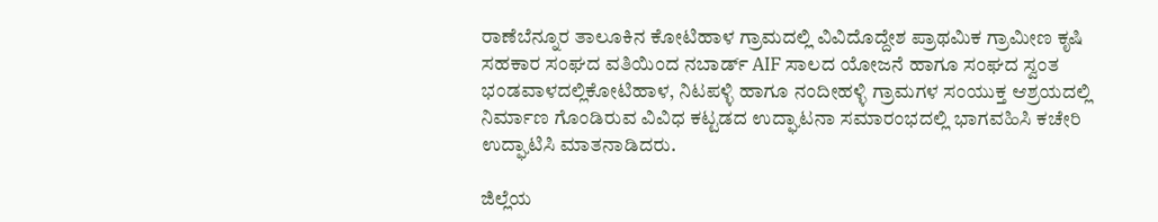ರಾಣೆಬೆನ್ನೂರ ತಾಲೂಕಿನ ಕೋಟಿಹಾಳ ಗ್ರಾಮದಲ್ಲಿ ವಿವಿದೊದ್ದೇಶ ಪ್ರಾಥಮಿಕ ಗ್ರಾಮೀಣ ಕೃಷಿ ಸಹಕಾರ ಸಂಘದ ವತಿಯಿಂದ ನಬಾರ್ಡ್ AIF ಸಾಲದ ಯೋಜನೆ ಹಾಗೂ ಸಂಘದ ಸ್ವಂತ ಭಂಡವಾಳದಲ್ಲಿಕೋಟಿಹಾಳ, ನಿಟಪಳ್ಳಿ ಹಾಗೂ ನಂದೀಹಳ್ಳಿ ಗ್ರಾಮಗಳ ಸಂಯುಕ್ತ ಆಶ್ರಯದಲ್ಲಿ ನಿರ್ಮಾಣ ಗೊಂಡಿರುವ ವಿವಿಧ ಕಟ್ಟಡದ ಉದ್ಘಾಟನಾ ಸಮಾರಂಭದಲ್ಲಿ ಭಾಗವಹಿಸಿ ಕಚೇರಿ ಉದ್ಘಾಟಿಸಿ ಮಾತನಾಡಿದರು.

ಜಿಲ್ಲೆಯ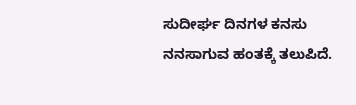ಸುದೀರ್ಘ ದಿನಗಳ ಕನಸು ನನಸಾಗುವ ಹಂತಕ್ಕೆ ತಲುಪಿದೆ.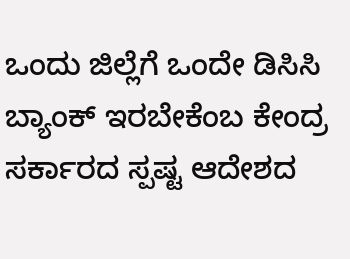ಒಂದು ಜಿಲ್ಲೆಗೆ ಒಂದೇ ಡಿಸಿಸಿ ಬ್ಯಾಂಕ್‌ ಇರಬೇಕೆಂಬ ಕೇಂದ್ರ ಸರ್ಕಾರದ ಸ್ಪಷ್ಟ ಆದೇಶದ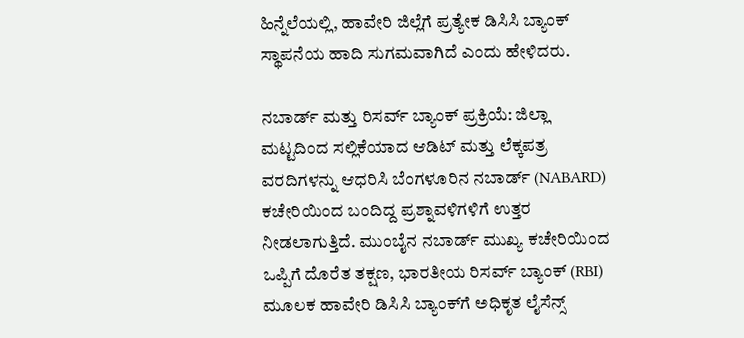ಹಿನ್ನೆಲೆಯಲ್ಲಿ, ಹಾವೇರಿ ಜಿಲ್ಲೆಗೆ ಪ್ರತ್ಯೇಕ ಡಿಸಿಸಿ ಬ್ಯಾಂಕ್ ಸ್ಥಾಪನೆಯ ಹಾದಿ ಸುಗಮವಾಗಿದೆ ಎಂದು ಹೇಳಿದರು.

ನಬಾರ್ಡ್ ಮತ್ತು ರಿಸರ್ವ್ ಬ್ಯಾಂಕ್ ಪ್ರಕ್ರಿಯೆ: ಜಿಲ್ಲಾ ಮಟ್ಟದಿಂದ ಸಲ್ಲಿಕೆಯಾದ ಆಡಿಟ್ ಮತ್ತು ಲೆಕ್ಕಪತ್ರ ವರದಿಗಳನ್ನು ಆಧರಿಸಿ ಬೆಂಗಳೂರಿನ ನಬಾರ್ಡ್ (NABARD) ಕಚೇರಿಯಿಂದ ಬಂದಿದ್ದ ಪ್ರಶ್ನಾವಳಿಗಳಿಗೆ ಉತ್ತರ ನೀಡಲಾಗುತ್ತಿದೆ. ಮುಂಬೈನ ನಬಾರ್ಡ್ ಮುಖ್ಯ ಕಚೇರಿಯಿಂದ ಒಪ್ಪಿಗೆ ದೊರೆತ ತಕ್ಷಣ, ಭಾರತೀಯ ರಿಸರ್ವ್ ಬ್ಯಾಂಕ್ (RBI) ಮೂಲಕ ಹಾವೇರಿ ಡಿಸಿಸಿ ಬ್ಯಾಂಕ್‌ಗೆ ಅಧಿಕೃತ ಲೈಸೆನ್ಸ್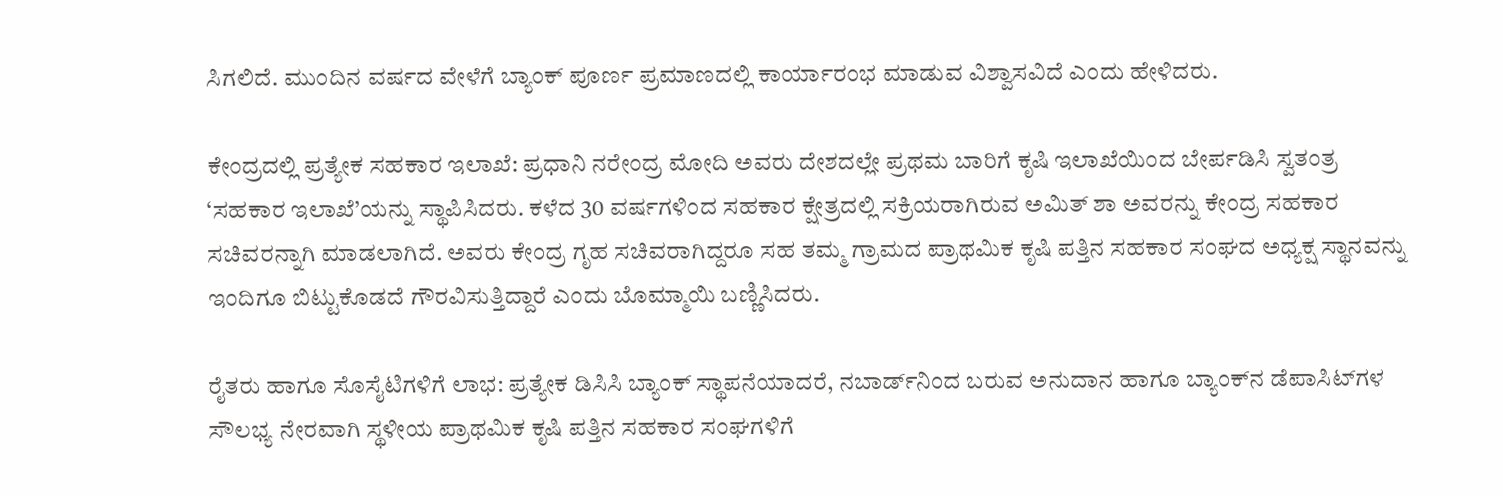ಸಿಗಲಿದೆ. ಮುಂದಿನ ವರ್ಷದ ವೇಳೆಗೆ ಬ್ಯಾಂಕ್ ಪೂರ್ಣ ಪ್ರಮಾಣದಲ್ಲಿ ಕಾರ್ಯಾರಂಭ ಮಾಡುವ ವಿಶ್ವಾಸವಿದೆ ಎಂದು ಹೇಳಿದರು.

ಕೇಂದ್ರದಲ್ಲಿ ಪ್ರತ್ಯೇಕ ಸಹಕಾರ ಇಲಾಖೆ: ಪ್ರಧಾನಿ ನರೇಂದ್ರ ಮೋದಿ ಅವರು ದೇಶದಲ್ಲೇ ಪ್ರಥಮ ಬಾರಿಗೆ ಕೃಷಿ ಇಲಾಖೆಯಿಂದ ಬೇರ್ಪಡಿಸಿ ಸ್ವತಂತ್ರ ‘ಸಹಕಾರ ಇಲಾಖೆ’ಯನ್ನು ಸ್ಥಾಪಿಸಿದರು. ಕಳೆದ 30 ವರ್ಷಗಳಿಂದ ಸಹಕಾರ ಕ್ಷೇತ್ರದಲ್ಲಿ ಸಕ್ರಿಯರಾಗಿರುವ ಅಮಿತ್ ಶಾ ಅವರನ್ನು ಕೇಂದ್ರ ಸಹಕಾರ ಸಚಿವರನ್ನಾಗಿ ಮಾಡಲಾಗಿದೆ. ಅವರು ಕೇಂದ್ರ ಗೃಹ ಸಚಿವರಾಗಿದ್ದರೂ ಸಹ ತಮ್ಮ ಗ್ರಾಮದ ಪ್ರಾಥಮಿಕ ಕೃಷಿ ಪತ್ತಿನ ಸಹಕಾರ ಸಂಘದ ಅಧ್ಯಕ್ಷ ಸ್ಥಾನವನ್ನು ಇಂದಿಗೂ ಬಿಟ್ಟುಕೊಡದೆ ಗೌರವಿಸುತ್ತಿದ್ದಾರೆ ಎಂದು ಬೊಮ್ಮಾಯಿ ಬಣ್ಣಿಸಿದರು.

ರೈತರು ಹಾಗೂ ಸೊಸೈಟಿಗಳಿಗೆ ಲಾಭ: ಪ್ರತ್ಯೇಕ ಡಿಸಿಸಿ ಬ್ಯಾಂಕ್ ಸ್ಥಾಪನೆಯಾದರೆ, ನಬಾರ್ಡ್‌ನಿಂದ ಬರುವ ಅನುದಾನ ಹಾಗೂ ಬ್ಯಾಂಕ್‌ನ ಡೆಪಾಸಿಟ್‌ಗಳ ಸೌಲಭ್ಯ ನೇರವಾಗಿ ಸ್ಥಳೀಯ ಪ್ರಾಥಮಿಕ ಕೃಷಿ ಪತ್ತಿನ ಸಹಕಾರ ಸಂಘಗಳಿಗೆ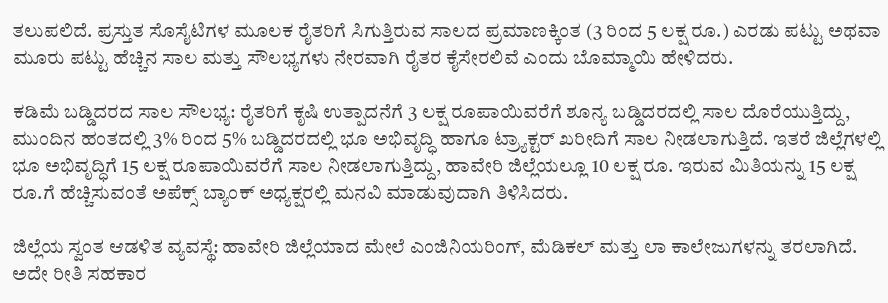ತಲುಪಲಿದೆ. ಪ್ರಸ್ತುತ ಸೊಸೈಟಿಗಳ ಮೂಲಕ ರೈತರಿಗೆ ಸಿಗುತ್ತಿರುವ ಸಾಲದ ಪ್ರಮಾಣಕ್ಕಿಂತ (3 ರಿಂದ 5 ಲಕ್ಷ ರೂ.) ಎರಡು ಪಟ್ಟು ಅಥವಾ ಮೂರು ಪಟ್ಟು ಹೆಚ್ಚಿನ ಸಾಲ ಮತ್ತು ಸೌಲಭ್ಯಗಳು ನೇರವಾಗಿ ರೈತರ ಕೈಸೇರಲಿವೆ ಎಂದು ಬೊಮ್ಮಾಯಿ ಹೇಳಿದರು.

ಕಡಿಮೆ ಬಡ್ಡಿದರದ ಸಾಲ ಸೌಲಭ್ಯ: ರೈತರಿಗೆ ಕೃಷಿ ಉತ್ಪಾದನೆಗೆ 3 ಲಕ್ಷ ರೂಪಾಯಿವರೆಗೆ ಶೂನ್ಯ ಬಡ್ಡಿದರದಲ್ಲಿ ಸಾಲ ದೊರೆಯುತ್ತಿದ್ದು, ಮುಂದಿನ ಹಂತದಲ್ಲಿ 3% ರಿಂದ 5% ಬಡ್ಡಿದರದಲ್ಲಿ ಭೂ ಅಭಿವೃದ್ಧಿ ಹಾಗೂ ಟ್ರ್ಯಾಕ್ಟರ್‌ ಖರೀದಿಗೆ ಸಾಲ ನೀಡಲಾಗುತ್ತಿದೆ. ಇತರೆ ಜಿಲ್ಲೆಗಳಲ್ಲಿ ಭೂ ಅಭಿವೃದ್ಧಿಗೆ 15 ಲಕ್ಷ ರೂಪಾಯಿವರೆಗೆ ಸಾಲ ನೀಡಲಾಗುತ್ತಿದ್ದು, ಹಾವೇರಿ ಜಿಲ್ಲೆಯಲ್ಲೂ 10 ಲಕ್ಷ ರೂ. ಇರುವ ಮಿತಿಯನ್ನು 15 ಲಕ್ಷ ರೂ.ಗೆ ಹೆಚ್ಚಿಸುವಂತೆ ಅಪೆಕ್ಸ್ ಬ್ಯಾಂಕ್ ಅಧ್ಯಕ್ಷರಲ್ಲಿ ಮನವಿ ಮಾಡುವುದಾಗಿ ತಿಳಿಸಿದರು.

ಜಿಲ್ಲೆಯ ಸ್ವಂತ ಆಡಳಿತ ವ್ಯವಸ್ಥೆ: ಹಾವೇರಿ ಜಿಲ್ಲೆಯಾದ ಮೇಲೆ ಎಂಜಿನಿಯರಿಂಗ್, ಮೆಡಿಕಲ್ ಮತ್ತು ಲಾ ಕಾಲೇಜುಗಳನ್ನು ತರಲಾಗಿದೆ. ಅದೇ ರೀತಿ ಸಹಕಾರ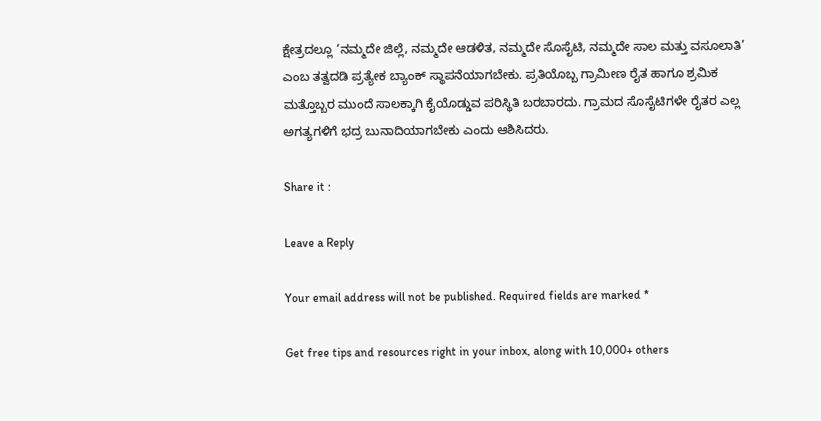ಕ್ಷೇತ್ರದಲ್ಲೂ ‘ನಮ್ಮದೇ ಜಿಲ್ಲೆ, ನಮ್ಮದೇ ಆಡಳಿತ, ನಮ್ಮದೇ ಸೊಸೈಟಿ, ನಮ್ಮದೇ ಸಾಲ ಮತ್ತು ವಸೂಲಾತಿ’ ಎಂಬ ತತ್ವದಡಿ ಪ್ರತ್ಯೇಕ ಬ್ಯಾಂಕ್ ಸ್ಥಾಪನೆಯಾಗಬೇಕು. ಪ್ರತಿಯೊಬ್ಬ ಗ್ರಾಮೀಣ ರೈತ ಹಾಗೂ ಶ್ರಮಿಕ ಮತ್ತೊಬ್ಬರ ಮುಂದೆ ಸಾಲಕ್ಕಾಗಿ ಕೈಯೊಡ್ಡುವ ಪರಿಸ್ಥಿತಿ ಬರಬಾರದು. ಗ್ರಾಮದ ಸೊಸೈಟಿಗಳೇ ರೈತರ ಎಲ್ಲ ಅಗತ್ಯಗಳಿಗೆ ಭದ್ರ ಬುನಾದಿಯಾಗಬೇಕು ಎಂದು ಆಶಿಸಿದರು.

Share it :

Leave a Reply

Your email address will not be published. Required fields are marked *

Get free tips and resources right in your inbox, along with 10,000+ others